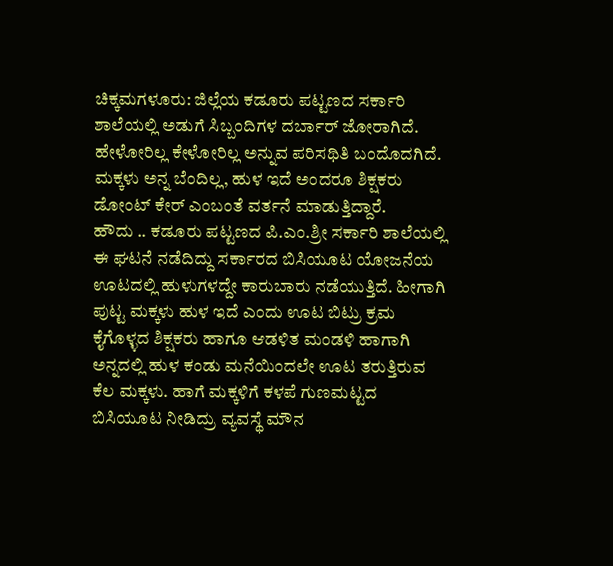ಚಿಕ್ಕಮಗಳೂರು: ಜಿಲ್ಲೆಯ ಕಡೂರು ಪಟ್ಟಣದ ಸರ್ಕಾರಿ ಶಾಲೆಯಲ್ಲಿ ಅಡುಗೆ ಸಿಬ್ಬಂದಿಗಳ ದರ್ಬಾರ್ ಜೋರಾಗಿದೆ. ಹೇಳೋರಿಲ್ಲ ಕೇಳೋರಿಲ್ಲ ಅನ್ನುವ ಪರಿಸಥಿತಿ ಬಂದೊದಗಿದೆ. ಮಕ್ಕಳು ಅನ್ನ ಬೆಂದಿಲ್ಲ, ಹುಳ ಇದೆ ಅಂದರೂ ಶಿಕ್ಷಕರು ಡೋಂಟ್ ಕೇರ್ ಎಂಬಂತೆ ವರ್ತನೆ ಮಾಡುತ್ತಿದ್ದಾರೆ.
ಹೌದು .. ಕಡೂರು ಪಟ್ಟಣದ ಪಿ.ಎಂ.ಶ್ರೀ ಸರ್ಕಾರಿ ಶಾಲೆಯಲ್ಲಿ ಈ ಘಟನೆ ನಡೆದಿದ್ದು ಸರ್ಕಾರದ ಬಿಸಿಯೂಟ ಯೋಜನೆಯ ಊಟದಲ್ಲಿ ಹುಳುಗಳದ್ದೇ ಕಾರುಬಾರು ನಡೆಯುತ್ತಿದೆ. ಹೀಗಾಗಿ ಪುಟ್ಟ ಮಕ್ಕಳು ಹುಳ ಇದೆ ಎಂದು ಊಟ ಬಿಟ್ರು ಕ್ರಮ ಕೈಗೊಳ್ಳದ ಶಿಕ್ಷಕರು ಹಾಗೂ ಆಡಳಿತ ಮಂಡಳಿ ಹಾಗಾಗಿ ಅನ್ನದಲ್ಲಿ ಹುಳ ಕಂಡು ಮನೆಯಿಂದಲೇ ಊಟ ತರುತ್ತಿರುವ ಕೆಲ ಮಕ್ಕಳು. ಹಾಗೆ ಮಕ್ಕಳಿಗೆ ಕಳಪೆ ಗುಣಮಟ್ಟದ ಬಿಸಿಯೂಟ ನೀಡಿದ್ರು ವ್ಯವಸ್ಥೆ ಮೌನ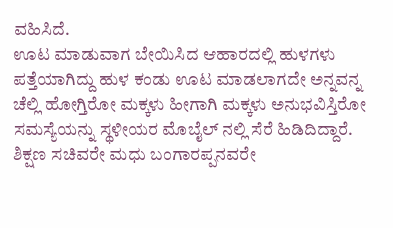ವಹಿಸಿದೆ.
ಊಟ ಮಾಡುವಾಗ ಬೇಯಿಸಿದ ಆಹಾರದಲ್ಲಿ ಹುಳಗಳು ಪತ್ತೆಯಾಗಿದ್ದು ಹುಳ ಕಂಡು ಊಟ ಮಾಡಲಾಗದೇ ಅನ್ನವನ್ನ ಚೆಲ್ಲಿ ಹೋಗ್ತಿರೋ ಮಕ್ಕಳು ಹೀಗಾಗಿ ಮಕ್ಕಳು ಅನುಭವಿಸ್ತಿರೋ ಸಮಸ್ಯೆಯನ್ನು ಸ್ಥಳೀಯರ ಮೊಬೈಲ್ ನಲ್ಲಿ ಸೆರೆ ಹಿಡಿದಿದ್ದಾರೆ.
ಶಿಕ್ಷಣ ಸಚಿವರೇ ಮಧು ಬಂಗಾರಪ್ಪನವರೇ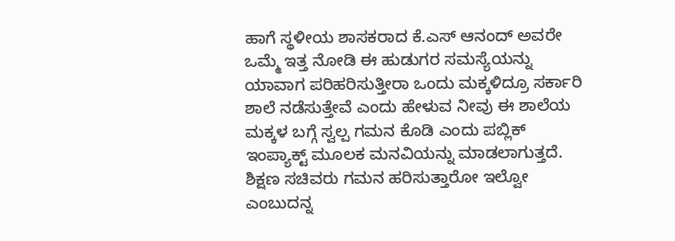ಹಾಗೆ ಸ್ಥಳೀಯ ಶಾಸಕರಾದ ಕೆ.ಎಸ್ ಆನಂದ್ ಅವರೇ ಒಮ್ಮೆ ಇತ್ತ ನೋಡಿ ಈ ಹುಡುಗರ ಸಮಸ್ಯೆಯನ್ನು ಯಾವಾಗ ಪರಿಹರಿಸುತ್ತೀರಾ ಒಂದು ಮಕ್ಕಳಿದ್ರೂ ಸರ್ಕಾರಿ ಶಾಲೆ ನಡೆಸುತ್ತೇವೆ ಎಂದು ಹೇಳುವ ನೀವು ಈ ಶಾಲೆಯ ಮಕ್ಕಳ ಬಗ್ಗೆ ಸ್ವಲ್ಪ ಗಮನ ಕೊಡಿ ಎಂದು ಪಬ್ಲಿಕ್ ಇಂಪ್ಯಾಕ್ಟ್ ಮೂಲಕ ಮನವಿಯನ್ನು ಮಾಡಲಾಗುತ್ತದೆ. ಶಿಕ್ಷಣ ಸಚಿವರು ಗಮನ ಹರಿಸುತ್ತಾರೋ ಇಲ್ವೋ ಎಂಬುದನ್ನ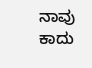ನಾವು ಕಾದು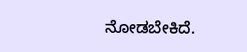ನೋಡಬೇಕಿದೆ.